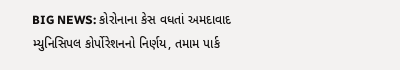BIG NEWS: કોરોનાના કેસ વધતાં અમદાવાદ મ્યુનિસિપલ કોર્પોરેશનનો નિર્ણય, તમામ પાર્ક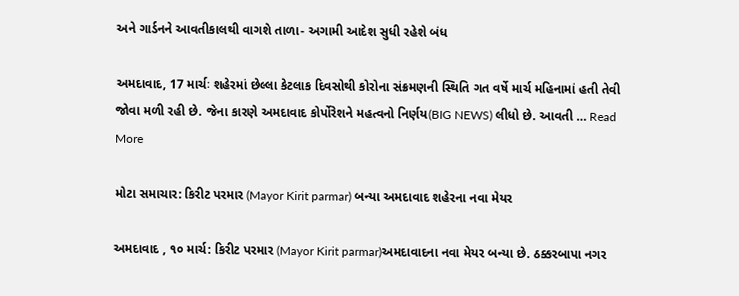અને ગાર્ડનને આવતીકાલથી વાગશે તાળા- અગામી આદેશ સુધી રહેશે બંધ

અમદાવાદ, 17 માર્ચઃ શહેરમાં છેલ્લા કેટલાક દિવસોથી કોરોના સંક્રમણની સ્થિતિ ગત વર્ષે માર્ચ મહિનામાં હતી તેવી જોવા મળી રહી છે. જેના કારણે અમદાવાદ કોર્પોરેશને મહત્વનો નિર્ણય(BIG NEWS) લીધો છે. આવતી … Read More

મોટા સમાચાર: કિરીટ પરમાર (Mayor Kirit parmar) બન્યા અમદાવાદ શહેરના નવા મેયર

અમદાવાદ , ૧૦ માર્ચ: કિરીટ પરમાર (Mayor Kirit parmar)અમદાવાદના નવા મેયર બન્યા છે. ઠક્કરબાપા નગર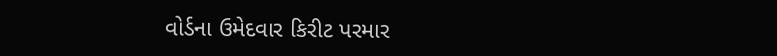વોર્ડના ઉમેદવાર કિરીટ પરમાર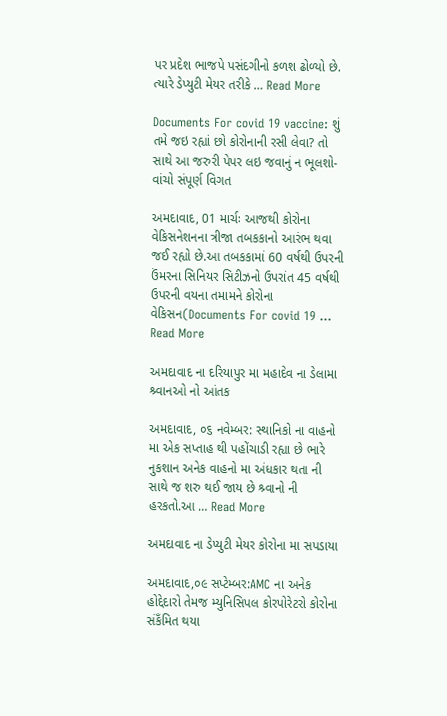પર પ્રદેશ ભાજપે પસંદગીનો કળશ ઢોળ્યો છે. ત્યારે ડેપ્યુટી મેયર તરીકે … Read More

Documents For covid 19 vaccine: શું તમે જઇ રહ્યાં છો કોરોનાની રસી લેવા? તો સાથે આ જરુરી પેપર લઇ જવાનું ન ભૂલશો- વાંચો સંપૂર્ણ વિગત

અમદાવાદ, 01 માર્ચઃ આજથી કોરોના વેકિસનેશનના ત્રીજા તબકકાનો આરંભ થવા જઈ રહ્યો છે.આ તબકકામાં 60 વર્ષથી ઉપરની ઉંમરના સિનિયર સિટીઝનો ઉપરાંત 45 વર્ષથી ઉપરની વયના તમામને કોરોના વેકિસન(Documents For covid 19 … Read More

અમદાવાદ ના દરિયાપુર મા મહાદેવ ના ડેલામા શ્ર્વાનઓ નો આંતક

અમદાવાદ, ૦૬ નવેમ્બર: સ્થાનિકો ના વાહનો મા એક સપ્તાહ થી પહોંચાડી રહ્યા છે ભારે નુકશાન અનેક વાહનો મા અંધકાર થતા ની સાથે જ શરુ થઈ જાય છે શ્ર્વાનો ની હરકતો.આ … Read More

અમદાવાદ ના ડેપ્યુટી મેયર કોરોના મા સપડાયા

અમદાવાદ,૦૯ સપ્ટેમ્બર:AMC ના અનેક હોદ્દેદારો તેમજ મ્યુનિસિપલ કોરપોરેટરો કોરોના સંકઁમિત થયા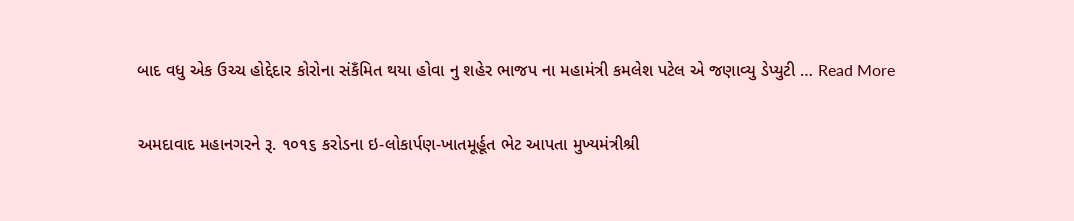બાદ વધુ એક ઉચ્ચ હોદ્દેદાર કોરોના સંકઁમિત થયા હોવા નુ શહેર ભાજપ ના મહામંત્રી કમલેશ પટેલ એ જણાવ્યુ ડેપ્યુટી … Read More

અમદાવાદ મહાનગરને રૂ. ૧૦૧૬ કરોડના ઇ-લોકાર્પણ-ખાતમૂર્હૂત ભેટ આપતા મુખ્યમંત્રીશ્રી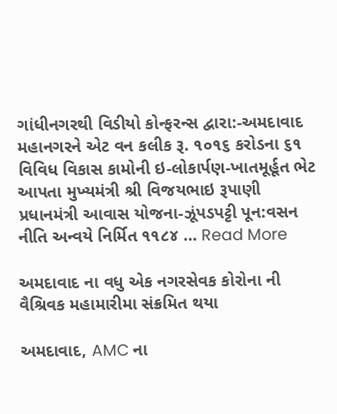ગાંધીનગરથી વિડીયો કોન્ફરન્સ દ્વારા:-અમદાવાદ મહાનગરને એટ વન કલીક રૂ. ૧૦૧૬ કરોડના ૬૧ વિવિધ વિકાસ કામોની ઇ-લોકાર્પણ-ખાતમૂર્હૂત ભેટ આપતા મુખ્યમંત્રી શ્રી વિજયભાઇ રૂપાણી પ્રધાનમંત્રી આવાસ યોજના-ઝૂંપડપટ્ટી પૂન:વસન નીતિ અન્વયે નિર્મિત ૧૧૮૪ … Read More

અમદાવાદ ના વધુ એક નગરસેવક કોરોના ની વૈશ્રિવક મહામારીમા સંક્રમિત થયા

અમદાવાદ, AMC ના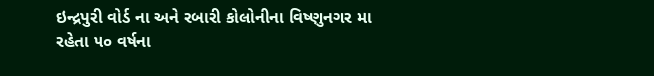ઇન્દ્રપુરી વોર્ડ ના અને રબારી કોલોનીના વિષ્ણુનગર મા રહેતા ૫૦ વર્ષના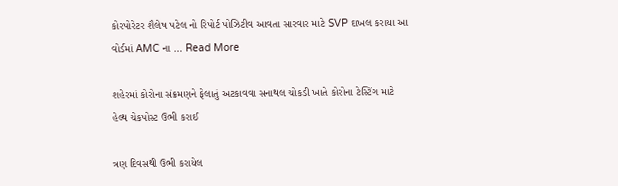કોરપોરેટર શૈલેષ પટેલ નો રિપોર્ટ પોઝિટીવ આવતા સારવાર માટે SVP દાખલ કરાયા આ વોર્ડમાં AMC ના … Read More

શહેરમાં કોરોના સંક્રમણને ફેલાતું અટકાવવા સનાથલ ચોકડી ખાતે કોરોના ટેસ્ટિંગ માટે હેલ્થ ચેકપોસ્ટ ઉભી કરાઈ

ત્રણ દિવસથી ઉભી કરાયેલ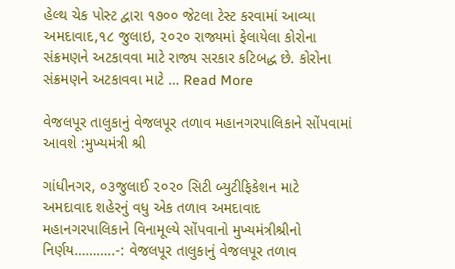હેલ્થ ચેક પોસ્ટ દ્વારા ૧૭૦૦ જેટલા ટેસ્ટ કરવામાં આવ્યા અમદાવાદ,૧૮ જુલાઇ, ૨૦૨૦ રાજ્યમાં ફેલાયેલા કોરોના સંક્રમણને અટકાવવા માટે રાજ્ય સરકાર કટિબદ્ધ છે. કોરોના સંક્રમણને અટકાવવા માટે … Read More

વેજલપૂર તાલુકાનું વેજલપૂર તળાવ મહાનગરપાલિકાને સોંપવામાં આવશે :મુખ્યમંત્રી શ્રી

ગાંધીનગર, ૦૩જુલાઈ ૨૦૨૦ સિટી બ્યુટીફિકેશન માટે અમદાવાદ શહેરનું વધુ એક તળાવ અમદાવાદ મહાનગરપાલિકાને વિનામૂલ્યે સોંપવાનો મુખ્યમંત્રીશ્રીનો નિર્ણય………..-: વેજલપૂર તાલુકાનું વેજલપૂર તળાવ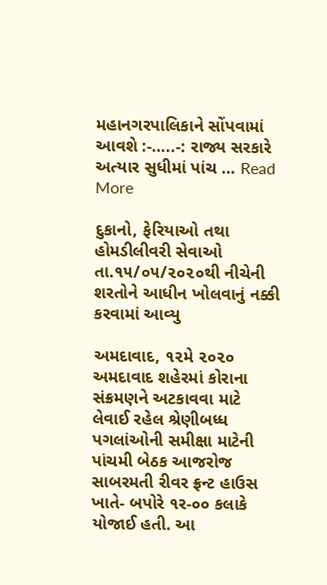મહાનગરપાલિકાને સોંપવામાં આવશે :-…..-: રાજ્ય સરકારે અત્યાર સુધીમાં પાંચ … Read More

દુકાનો, ફેરિયાઓ તથા હોમડીલીવરી સેવાઓ તા.૧૫/૦૫/૨૦૨૦થી નીચેની શરતોને આધીન ખોલવાનું નક્કી કરવામાં આવ્યુ

અમદાવાદ, ૧૨મે ૨૦૨૦ અમદાવાદ શહેરમાં કોરાના સંક્રમણને અટકાવવા માટે લેવાઈ રહેલ શ્રેણીબધ્ધ પગલાંઓની સમીક્ષા માટેની પાંચમી બેઠક આજરોજ સાબરમતી રીવર ફ્રન્ટ હાઉસ ખાતે- બપોરે ૧ર-૦૦ કલાકે યોજાઈ હતી. આ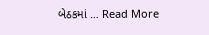બેઠકમાં … Read More